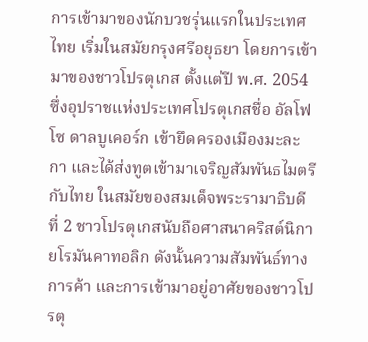การเข้ามาของนักบวชรุ่นแรกในประเทศไทย เริ่มในสมัยกรุงศรีอยุธยา โดยการเข้ามาของชาวโปรตุเกส ตั้งแต่ปี พ.ศ. 2054 ซึ่งอุปราชแห่งประเทศโปรตุเกสชื่อ อัลโฟโซ ดาลบูเคอร์ก เข้ายึดครองเมืองมะละกา และได้ส่งทูตเข้ามาเจริญสัมพันธไมตรีกับไทย ในสมัยของสมเด็จพระรามาธิบดีที่ 2 ชาวโปรตุเกสนับถือศาสนาคริสต์นิกายโรมันคาทอลิก ดังนั้นความสัมพันธ์ทางการค้า และการเข้ามาอยู่อาศัยของชาวโปรตุ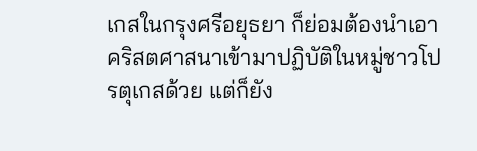เกสในกรุงศรีอยุธยา ก็ย่อมต้องนำเอาคริสตศาสนาเข้ามาปฏิบัติในหมู่ชาวโปรตุเกสด้วย แต่ก็ยัง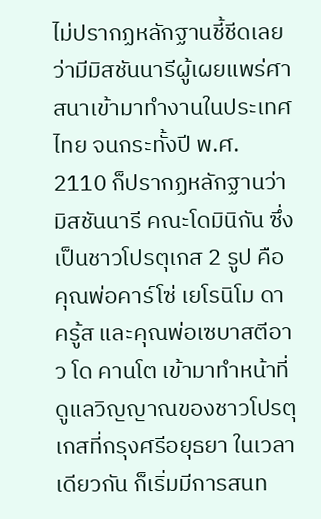ไม่ปรากฏหลักฐานชี้ชีดเลยว่ามีมิสชันนารีผู้เผยแพร่ศาสนาเข้ามาทำงานในประเทศไทย จนกระทั้งปี พ.ศ. 2110 ก็ปรากฏหลักฐานว่ามิสชันนารี คณะโดมินิกัน ซึ่งเป็นชาวโปรตุเกส 2 รูป คือ คุณพ่อคาร์โซ่ เยโรนิโม ดาครู้ส และคุณพ่อเซบาสตีอาว โด คานโต เข้ามาทำหน้าที่ดูแลวิญญาณของชาวโปรตุเกสที่กรุงศรีอยุธยา ในเวลาเดียวกัน ก็เริ่มมีการสนท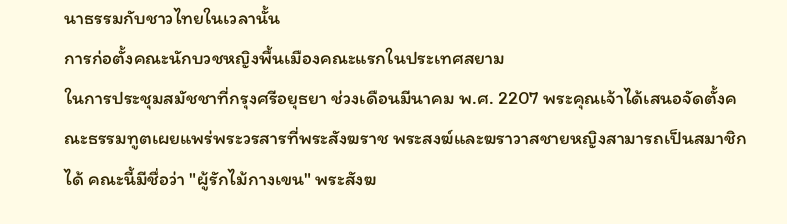นาธรรมกับชาวไทยในเวลานั้น
การก่อตั้งคณะนักบวชหญิงพื้นเมืองคณะแรกในประเทศสยาม
ในการประชุมสมัชชาที่กรุงศรีอยุธยา ช่วงเดือนมีนาคม พ.ศ. 2207 พระคุณเจ้าได้เสนอจัดตั้งคณะธรรมทูตเผยแพร่พระวรสารที่พระสังฆราช พระสงฆ์และฆราวาสชายหญิงสามารถเป็นสมาชิกได้ คณะนี้มีชื่อว่า "ผู้รักไม้กางเขน" พระสังฆ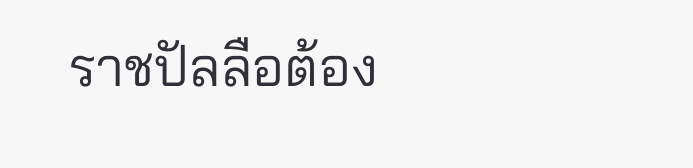ราชปัลลือต้อง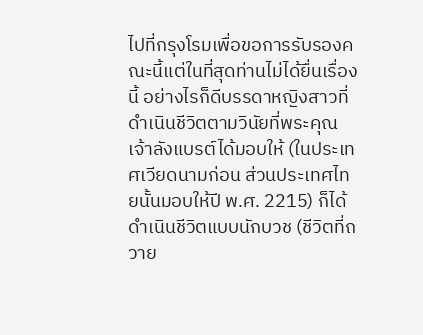ไปที่กรุงโรมเพื่อขอการรับรองคณะนี้แต่ในที่สุดท่านไม่ได้ยื่นเรื่องนี้ อย่างไรก็ดีบรรดาหญิงสาวที่ดำเนินชีวิตตามวินัยที่พระคุณเจ้าลังแบรต์ได้มอบให้ (ในประเทศเวียดนามก่อน ส่วนประเทศไทยนั้นมอบให้ปี พ.ศ. 2215) ก็ได้ดำเนินชีวิตแบบนักบวช (ชีวิตที่ถวาย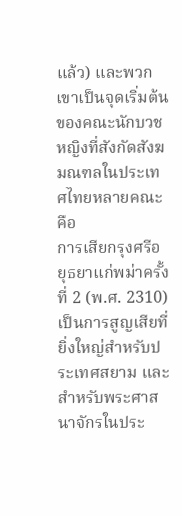แล้ว) และพวกเขาเป็นจุดเริ่มต้นของคณะนักบวชหญิงที่สังกัดสังฆมณฑลในประเทศไทยหลายคณะ คือ
การเสียกรุงศรีอยุธยาแก่พม่าครั้งที่ 2 (พ.ศ. 2310) เป็นการสูญเสียที่ยิ่งใหญ่สำหรับประเทศสยาม และสำหรับพระศาสนาจักรในประ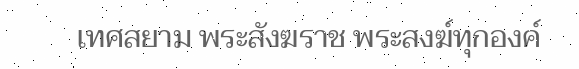เทศสยาม พระสังฆราช พระสงฆ์ทุกองค์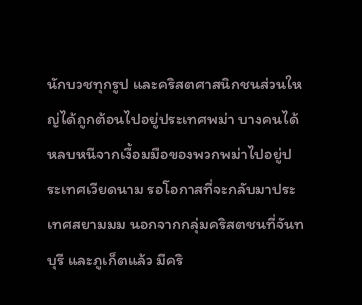นักบวชทุกรูป และคริสตศาสนิกชนส่วนใหญ่ได้ถูกต้อนไปอยู่ประเทศพม่า บางคนได้หลบหนีจากเงื้อมมือของพวกพม่าไปอยู่ประเทศเวียดนาม รอโอกาสที่จะกลับมาประเทศสยามมม นอกจากกลุ่มคริสตชนที่จันทบุรี และภูเก็ตแล้ว มีคริ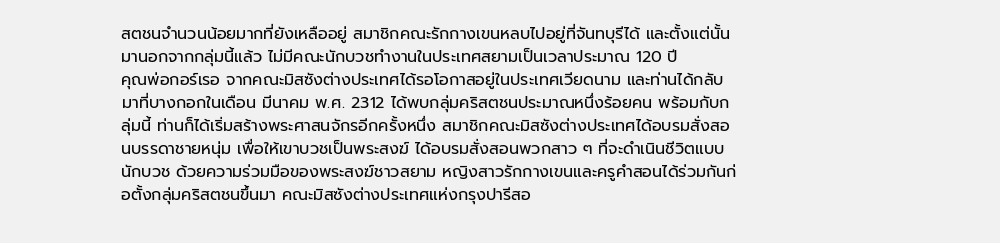สตชนจำนวนน้อยมากที่ยังเหลืออยู่ สมาชิกคณะรักกางเขนหลบไปอยู่ที่จันทบุรีได้ และตั้งแต่นั้นมานอกจากกลุ่มนี้แล้ว ไม่มีคณะนักบวชทำงานในประเทศสยามเป็นเวลาประมาณ 120 ปี
คุณพ่อกอร์เรอ จากคณะมิสซังต่างประเทศได้รอโอกาสอยู่ในประเทศเวียดนาม และท่านได้กลับมาที่บางกอกในเดือน มีนาคม พ.ศ. 2312 ได้พบกลุ่มคริสตชนประมาณหนึ่งร้อยคน พร้อมกับกลุ่มนี้ ท่านก็ได้เริ่มสร้างพระศาสนจักรอีกครั้งหนึ่ง สมาชิกคณะมิสซังต่างประเทศได้อบรมสั่งสอนบรรดาชายหนุ่ม เพื่อให้เขาบวชเป็นพระสงฆ์ ได้อบรมสั่งสอนพวกสาว ๆ ที่จะดำเนินชีวิตแบบนักบวช ด้วยความร่วมมือของพระสงฆ์ชาวสยาม หญิงสาวรักกางเขนและครูคำสอนได้ร่วมกันก่อตั้งกลุ่มคริสตชนขึ้นมา คณะมิสซังต่างประเทศแห่งกรุงปารีสอ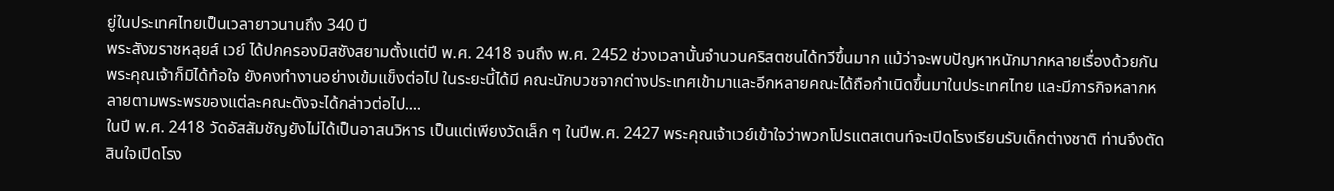ยู่ในประเทศไทยเป็นเวลายาวนานถึง 340 ปี
พระสังฆราชหลุยส์ เวย์ ได้ปกครองมิสซังสยามตั้งแต่ปี พ.ศ. 2418 จนถึง พ.ศ. 2452 ช่วงเวลานั้นจำนวนคริสตชนได้ทวีขึ้นมาก แม้ว่าจะพบปัญหาหนักมากหลายเรื่องด้วยกัน พระคุณเจ้าก็มิได้ท้อใจ ยังคงทำงานอย่างเข้มแข็งต่อไป ในระยะนี้ได้มี คณะนักบวชจากต่างประเทศเข้ามาและอีกหลายคณะได้ถือกำเนิดขึ้นมาในประเทศไทย และมีภารกิจหลากหลายตามพระพรของแต่ละคณะดังจะได้กล่าวต่อไป....
ในปี พ.ศ. 2418 วัดอัสสัมชัญยังไม่ได้เป็นอาสนวิหาร เป็นแต่เพียงวัดเล็ก ๆ ในปีพ.ศ. 2427 พระคุณเจ้าเวย์เข้าใจว่าพวกโปรแตสเตนท์จะเปิดโรงเรียนรับเด็กต่างชาติ ท่านจึงตัดสินใจเปิดโรง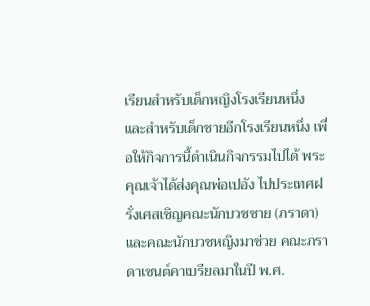เรียนสำหรับเด็กหญิงโรงเรียนหนึ่ง และสำหรับเด็กชายอีกโรงเรียนหนึ่ง เพื่อให้กิจการนี้ดำเนินกิจกรรมไปได้ พระคุณเจ้าได้ส่งคุณพ่อเปอัง ไปประเทศฝรั่งเศสเชิญคณะนักบวชชาย (ภราดา) และคณะนักบวชหญิงมาช่วย คณะภราดาเซนต์คาเบรียลมาในปี พ.ศ.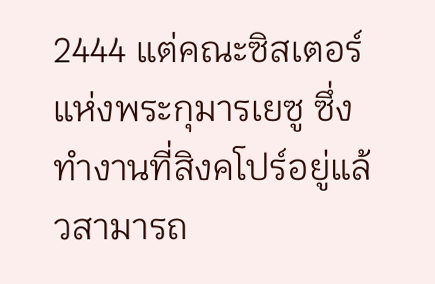2444 แต่คณะซิสเตอร์แห่งพระกุมารเยซู ซึ่งทำงานที่สิงคโปร์อยู่แล้วสามารถ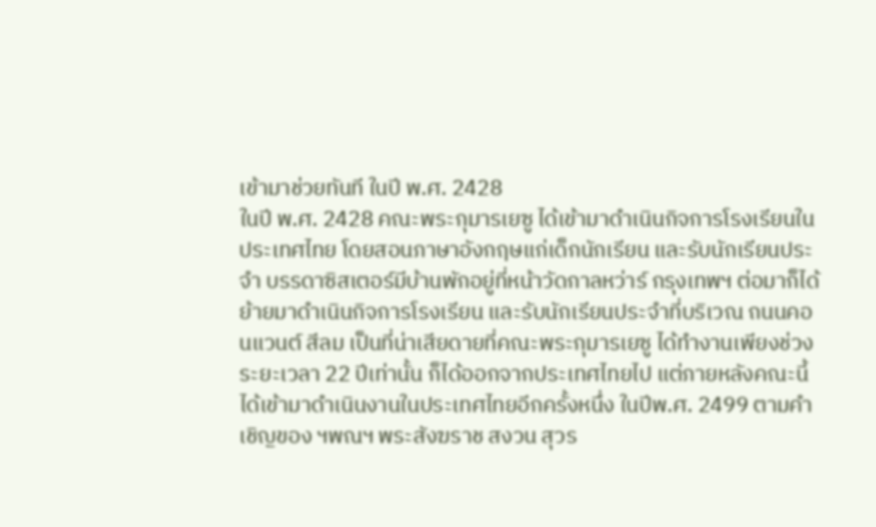เข้ามาช่วยทันที ในปี พ.ศ. 2428
ในปี พ.ศ. 2428 คณะพระกุมารเยซู ได้เข้ามาดำเนินกิจการโรงเรียนในประเทศไทย โดยสอนภาษาอังกฤษแก่เด็กนักเรียน และรับนักเรียนประจำ บรรดาซิสเตอร์มีบ้านพักอยู่ที่หน้าวัดกาลหว่าร์ กรุงเทพฯ ต่อมาก็ได้ย้ายมาดำเนินกิจการโรงเรียน และรับนักเรียนประจำที่บริเวณ ถนนคอนแวนต์ สีลม เป็นที่น่าเสียดายที่คณะพระกุมารเยซู ได้ทำงานเพียงช่วงระยะเวลา 22 ปีเท่านั้น ก็ได้ออกจากประเทศไทยไป แต่ภายหลังคณะนี้ได้เข้ามาดำเนินงานในประเทศไทยอีกครั้งหนึ่ง ในปีพ.ศ. 2499 ตามคำเชิญของ ฯพณฯ พระสังฆราช สงวน สุวร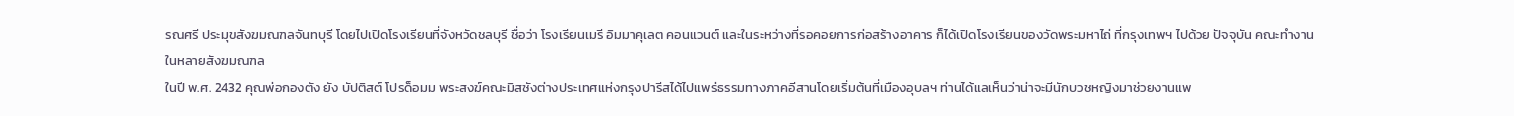รณศรี ประมุขสังฆมณฑลจันทบุรี โดยไปเปิดโรงเรียนที่จังหวัดชลบุรี ชื่อว่า โรงเรียนเมรี อิมมาคุเลต คอนแวนต์ และในระหว่างที่รอคอยการก่อสร้างอาคาร ก็ได้เปิดโรงเรียนของวัดพระมหาไถ่ ที่กรุงเทพฯ ไปด้วย ปัจจุบัน คณะทำงานในหลายสังฆมณฑล
ในปี พ.ศ. 2432 คุณพ่อกองตัง ยัง บัปติสต์ โปรด็อมม พระสงฆ์คณะมิสซังต่างประเทศแห่งกรุงปารีสได้ไปแพร่ธรรมทางภาคอีสานโดยเริ่มต้นที่เมืองอุบลฯ ท่านได้แลเห็นว่าน่าจะมีนักบวชหญิงมาช่วยงานแพ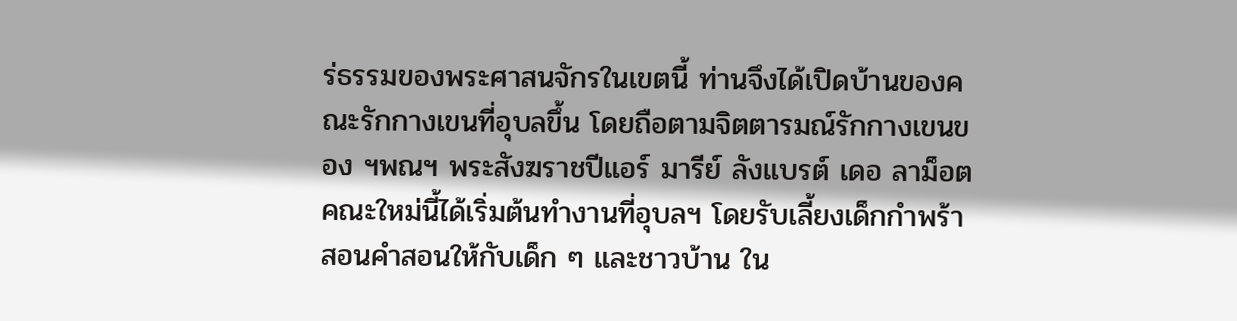ร่ธรรมของพระศาสนจักรในเขตนี้ ท่านจึงได้เปิดบ้านของคณะรักกางเขนที่อุบลขึ้น โดยถือตามจิตตารมณ์รักกางเขนของ ฯพณฯ พระสังฆราชปีแอร์ มารีย์ ลังแบรต์ เดอ ลาม็อต คณะใหม่นี้ได้เริ่มต้นทำงานที่อุบลฯ โดยรับเลี้ยงเด็กกำพร้า สอนคำสอนให้กับเด็ก ๆ และชาวบ้าน ใน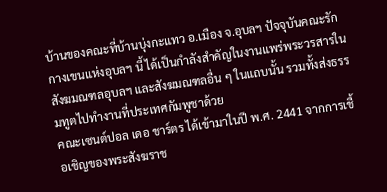บ้านของคณะที่บ้านบุ่งกะแทว อ.เมือง จ.อุบลฯ ปัจจุบันคณะรักกางเขนแห่งอุบลฯ นี้ ได้เป็นกำลังสำคัญในงานแพร่พระวรสารในสังฆมณฑลอุบลฯ และสังฆมณฑลอื่น ๆ ในแถบนั้น รวมทั้งส่งธรรมทูตไปทำงานที่ประเทศกัมพูชาด้วย
คณะเซนต์ปอล เดอ ชาร์ตร ได้เข้ามาในปี พ.ศ. 2441 จากการเชื้อเชิญของพระสังฆราช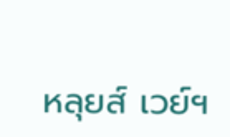หลุยส์ เวย์ฯ